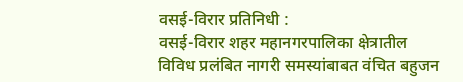वसई-विरार प्रतिनिधी :
वसई-विरार शहर महानगरपालिका क्षेत्रातील विविध प्रलंबित नागरी समस्यांबाबत वंचित बहुजन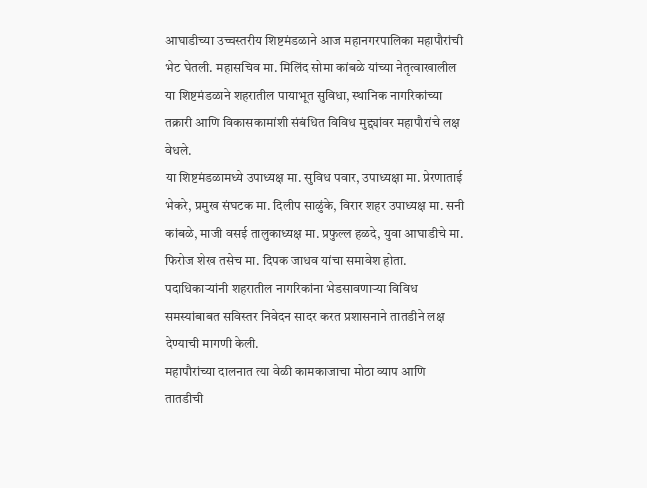आघाडीच्या उच्चस्तरीय शिष्टमंडळाने आज महानगरपालिका महापौरांची भेट घेतली. महासचिव मा. मिलिंद सोमा कांबळे यांच्या नेतृत्वाखालील या शिष्टमंडळाने शहरातील पायाभूत सुविधा, स्थानिक नागरिकांच्या तक्रारी आणि विकासकामांशी संबंधित विविध मुद्द्यांवर महापौरांचे लक्ष वेधले.
या शिष्टमंडळामध्ये उपाध्यक्ष मा. सुविध पवार, उपाध्यक्षा मा. प्रेरणाताई भेकरे, प्रमुख संघटक मा. दिलीप साळुंके, विरार शहर उपाध्यक्ष मा. सनी कांबळे, माजी वसई तालुकाध्यक्ष मा. प्रफुल्ल हळदे, युवा आघाडीचे मा. फिरोज शेख तसेच मा. दिपक जाधव यांचा समावेश होता. पदाधिकाऱ्यांनी शहरातील नागरिकांना भेडसावणाऱ्या विविध समस्यांबाबत सविस्तर निवेदन सादर करत प्रशासनाने तातडीने लक्ष देण्याची मागणी केली.
महापौरांच्या दालनात त्या वेळी कामकाजाचा मोठा व्याप आणि तातडीची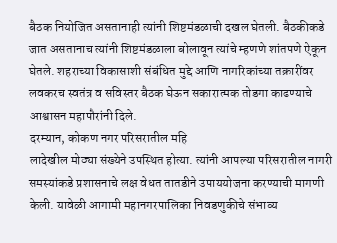बैठक नियोजित असतानाही त्यांनी शिष्टमंडळाची दखल घेतली. बैठकीकडे जात असतानाच त्यांनी शिष्टमंडळाला बोलावून त्यांचे म्हणणे शांतपणे ऐकून घेतले. शहराच्या विकासाशी संबंधित मुद्दे आणि नागरिकांच्या तक्रारींवर लवकरच स्वतंत्र व सविस्तर बैठक घेऊन सकारात्मक तोडगा काढण्याचे आश्वासन महापौरांनी दिले.
दरम्यान, कोकण नगर परिसरातील महि
लादेखील मोठ्या संख्येने उपस्थित होत्या. त्यांनी आपल्या परिसरातील नागरी समस्यांकडे प्रशासनाचे लक्ष वेधत तातडीने उपाययोजना करण्याची मागणी केली. यावेळी आगामी महानगरपालिका निवडणुकीचे संभाव्य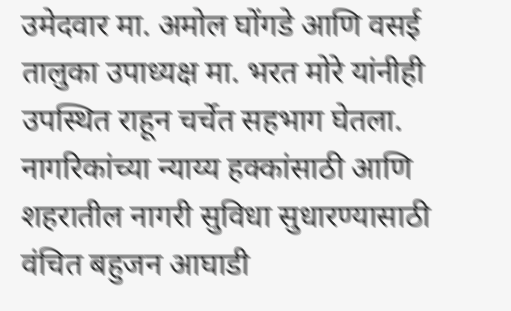उमेदवार मा. अमोल घोंगडे आणि वसई तालुका उपाध्यक्ष मा. भरत मोरे यांनीही उपस्थित राहून चर्चेत सहभाग घेतला.
नागरिकांच्या न्याय्य हक्कांसाठी आणि शहरातील नागरी सुविधा सुधारण्यासाठी वंचित बहुजन आघाडी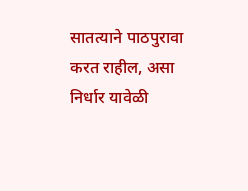सातत्याने पाठपुरावा करत राहील, असा निर्धार यावेळी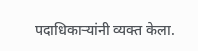पदाधिकाऱ्यांनी व्यक्त केला.